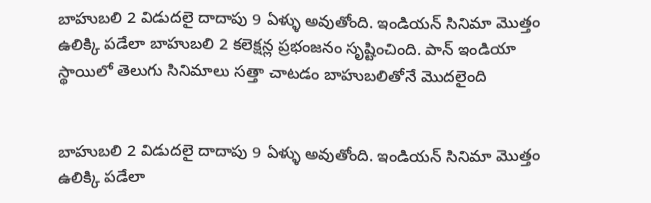బాహుబలి 2 విడుదలై దాదాపు 9 ఏళ్ళు అవుతోంది. ఇండియన్ సినిమా మొత్తం ఉలిక్కి పడేలా బాహుబలి 2 కలెక్షన్ల ప్రభంజనం సృష్టించింది. పాన్ ఇండియా స్థాయిలో తెలుగు సినిమాలు సత్తా చాటడం బాహుబలితోనే మొదలైంది


బాహుబలి 2 విడుదలై దాదాపు 9 ఏళ్ళు అవుతోంది. ఇండియన్ సినిమా మొత్తం ఉలిక్కి పడేలా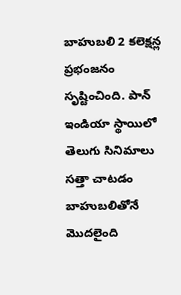బాహుబలి 2 కలెక్షన్ల ప్రభంజనం సృష్టించింది. పాన్ ఇండియా స్థాయిలో తెలుగు సినిమాలు సత్తా చాటడం బాహుబలితోనే మొదలైంది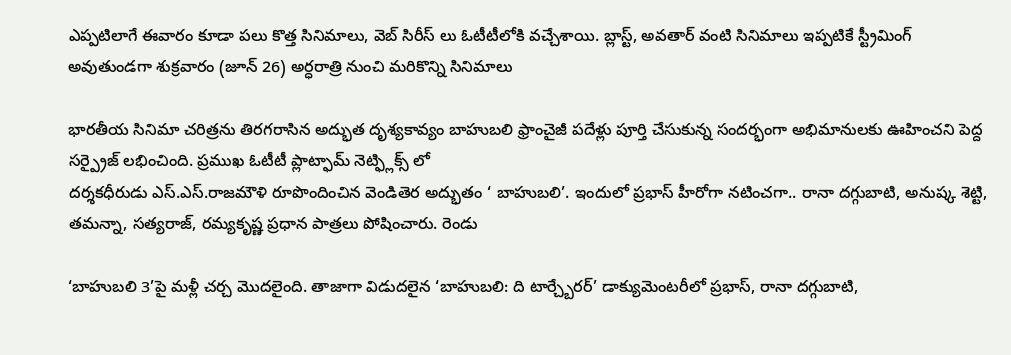ఎప్పటిలాగే ఈవారం కూడా పలు కొత్త సినిమాలు, వెబ్ సిరీస్ లు ఓటీటీలోకి వచ్చేశాయి. బ్లాస్ట్, అవతార్ వంటి సినిమాలు ఇప్పటికే స్ట్రీమింగ్ అవుతుండగా శుక్రవారం (జూన్ 26) అర్ధరాత్రి నుంచి మరికొన్ని సినిమాలు

భారతీయ సినిమా చరిత్రను తిరగరాసిన అద్భుత దృశ్యకావ్యం బాహుబలి ఫ్రాంచైజీ పదేళ్లు పూర్తి చేసుకున్న సందర్భంగా అభిమానులకు ఊహించని పెద్ద సర్ప్రైజ్ లభించింది. ప్రముఖ ఓటీటీ ప్లాట్ఫామ్ నెట్ఫ్లిక్స్ లో
దర్శకధీరుడు ఎస్.ఎస్.రాజమౌళి రూపొందించిన వెండితెర అద్భుతం ‘ బాహుబలి’. ఇందులో ప్రభాస్ హీరోగా నటించగా.. రానా దగ్గుబాటి, అనుష్క శెట్టి, తమన్నా, సత్యరాజ్, రమ్యకృష్ణ ప్రధాన పాత్రలు పోషించారు. రెండు

‘బాహుబలి 3’పై మళ్లీ చర్చ మొదలైంది. తాజాగా విడుదలైన ‘బాహుబలి: ది టార్చ్బేరర్’ డాక్యుమెంటరీలో ప్రభాస్, రానా దగ్గుబాటి,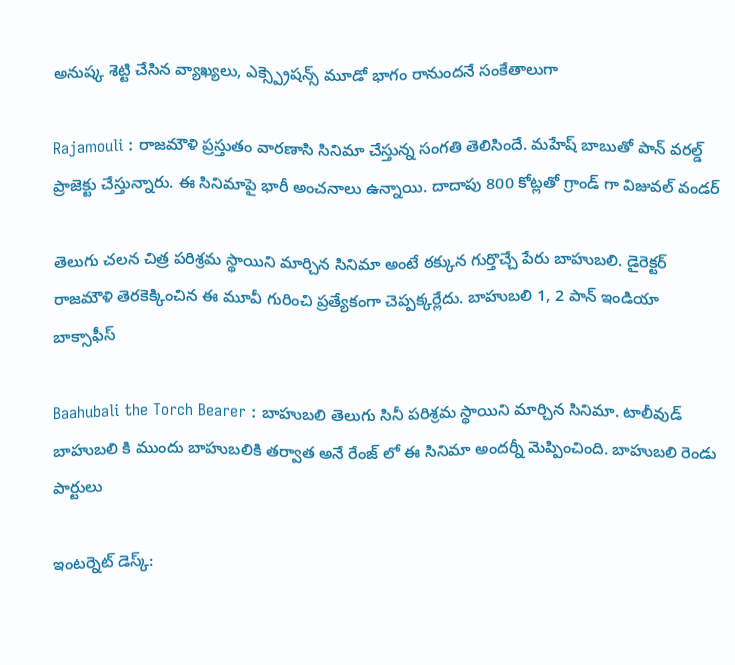అనుష్క శెట్టి చేసిన వ్యాఖ్యలు, ఎక్స్ప్రెషన్స్ మూడో భాగం రానుందనే సంకేతాలుగా

Rajamouli : రాజమౌళి ప్రస్తుతం వారణాసి సినిమా చేస్తున్న సంగతి తెలిసిందే. మహేష్ బాబుతో పాన్ వరల్డ్ ప్రాజెక్టు చేస్తున్నారు. ఈ సినిమాపై భారీ అంచనాలు ఉన్నాయి. దాదాపు 800 కోట్లతో గ్రాండ్ గా విజువల్ వండర్

తెలుగు చలన చిత్ర పరిశ్రమ స్థాయిని మార్చిన సినిమా అంటే ఠక్కున గుర్తొచ్చే పేరు బాహుబలి. డైరెక్టర్ రాజమౌళి తెరకెక్కించిన ఈ మూవీ గురించి ప్రత్యేకంగా చెప్పక్కర్లేదు. బాహుబలి 1, 2 పాన్ ఇండియా బాక్సాఫీస్

Baahubali the Torch Bearer : బాహుబలి తెలుగు సినీ పరిశ్రమ స్థాయిని మార్చిన సినిమా. టాలీవుడ్ బాహుబలి కి ముందు బాహుబలికి తర్వాత అనే రేంజ్ లో ఈ సినిమా అందర్నీ మెప్పించింది. బాహుబలి రెండు పార్టులు

ఇంటర్నెట్ డెస్క్: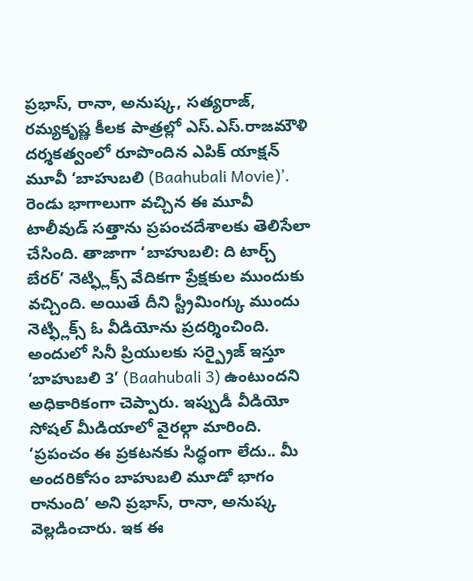ప్రభాస్, రానా, అనుష్క, సత్యరాజ్, రమ్యకృష్ణ కీలక పాత్రల్లో ఎస్.ఎస్.రాజమౌళి దర్శకత్వంలో రూపొందిన ఎపిక్ యాక్షన్ మూవీ ‘బాహుబలి (Baahubali Movie)’. రెండు భాగాలుగా వచ్చిన ఈ మూవీ టాలీవుడ్ సత్తాను ప్రపంచదేశాలకు తెలిసేలా చేసింది. తాజాగా ‘బాహుబలి: ది టార్చ్ బేరర్’ నెట్ఫ్లిక్స్ వేదికగా ప్రేక్షకుల ముందుకు వచ్చింది. అయితే దీని స్ట్రీమింగ్కు ముందు నెట్ఫ్లిక్స్ ఓ వీడియోను ప్రదర్శించింది. అందులో సినీ ప్రియులకు సర్ప్రైజ్ ఇస్తూ ‘బాహుబలి 3’ (Baahubali 3) ఉంటుందని అధికారికంగా చెప్పారు. ఇప్పుడీ వీడియో సోషల్ మీడియాలో వైరల్గా మారింది. ‘ప్రపంచం ఈ ప్రకటనకు సిద్ధంగా లేదు.. మీ అందరికోసం బాహుబలి మూడో భాగం రానుంది’ అని ప్రభాస్, రానా, అనుష్క వెల్లడించారు. ఇక ఈ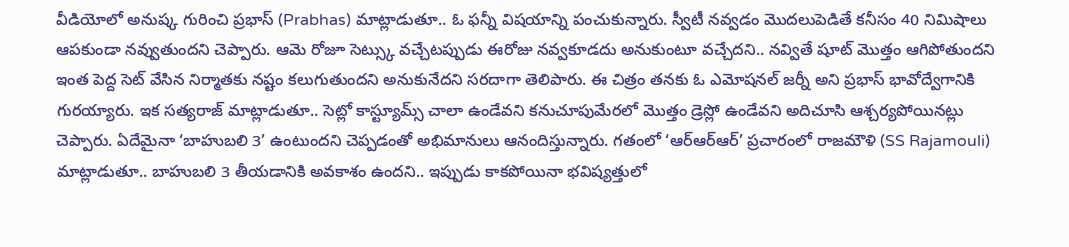వీడియోలో అనుష్క గురించి ప్రభాస్ (Prabhas) మాట్లాడుతూ.. ఓ ఫన్నీ విషయాన్ని పంచుకున్నారు. స్వీటీ నవ్వడం మొదలుపెడితే కనీసం 40 నిమిషాలు ఆపకుండా నవ్వుతుందని చెప్పారు. ఆమె రోజూ సెట్స్కు వచ్చేటప్పుడు ఈరోజు నవ్వకూడదు అనుకుంటూ వచ్చేదని.. నవ్వితే షూట్ మొత్తం ఆగిపోతుందని ఇంత పెద్ద సెట్ వేసిన నిర్మాతకు నష్టం కలుగుతుందని అనుకునేదని సరదాగా తెలిపారు. ఈ చిత్రం తనకు ఓ ఎమోషనల్ జర్నీ అని ప్రభాస్ భావోద్వేగానికి గురయ్యారు. ఇక సత్యరాజ్ మాట్లాడుతూ.. సెట్లో కాస్ట్యూమ్స్ చాలా ఉండేవని కనుచూపుమేరలో మొత్తం డ్రెస్లో ఉండేవని అదిచూసి ఆశ్చర్యపోయినట్లు చెప్పారు. ఏదేమైనా ‘బాహుబలి 3’ ఉంటుందని చెప్పడంతో అభిమానులు ఆనందిస్తున్నారు. గతంలో ‘ఆర్ఆర్ఆర్’ ప్రచారంలో రాజమౌళి (SS Rajamouli) మాట్లాడుతూ.. బాహుబలి 3 తీయడానికి అవకాశం ఉందని.. ఇప్పుడు కాకపోయినా భవిష్యత్తులో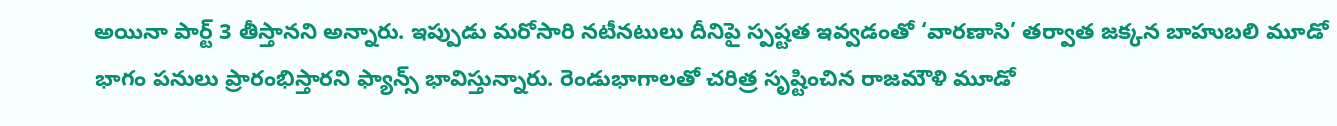అయినా పార్ట్ 3 తీస్తానని అన్నారు. ఇప్పుడు మరోసారి నటీనటులు దీనిపై స్పష్టత ఇవ్వడంతో ‘వారణాసి’ తర్వాత జక్కన బాహుబలి మూడో భాగం పనులు ప్రారంభిస్తారని ఫ్యాన్స్ భావిస్తున్నారు. రెండుభాగాలతో చరిత్ర సృష్టించిన రాజమౌళి మూడో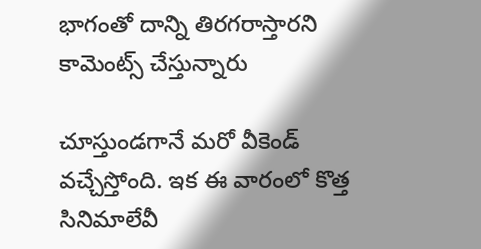భాగంతో దాన్ని తిరగరాస్తారని కామెంట్స్ చేస్తున్నారు

చూస్తుండగానే మరో వీకెండ్ వచ్చేస్తోంది. ఇక ఈ వారంలో కొత్త సినిమాలేవీ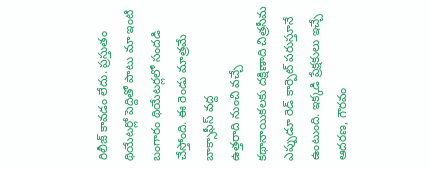రిలీజ్ కావడం లేదు. ప్రస్తుతం థియేటర్లో పెద్దితో పాటు మా ఇంటి బంగారం థియేటర్లలో సందడి చేస్తోంది. ఈ రెండు మాత్రమే బాక్సాఫీస్ వద్ద
ఉత్తరాది నుంచి వచ్చే కథానాయికలకు దక్షిణాది చిత్రసీమ ఎప్పుడూ రెడ్ కార్పెట్ పరుస్తూనే ఉంటుంది. ఇక్కడి ప్రేక్షకులు ఇచ్చే ఆదరణ, గౌరవం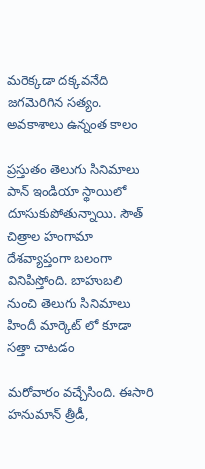మరెక్కడా దక్కవనేది జగమెరిగిన సత్యం. అవకాశాలు ఉన్నంత కాలం

ప్రస్తుతం తెలుగు సినిమాలు పాన్ ఇండియా స్థాయిలో దూసుకుపోతున్నాయి. సౌత్ చిత్రాల హంగామా దేశవ్యాప్తంగా బలంగా వినిపిస్తోంది. బాహుబలి నుంచి తెలుగు సినిమాలు హిందీ మార్కెట్ లో కూడా సత్తా చాటడం

మరోవారం వచ్చేసింది. ఈసారి హనుమాన్ త్రీడీ,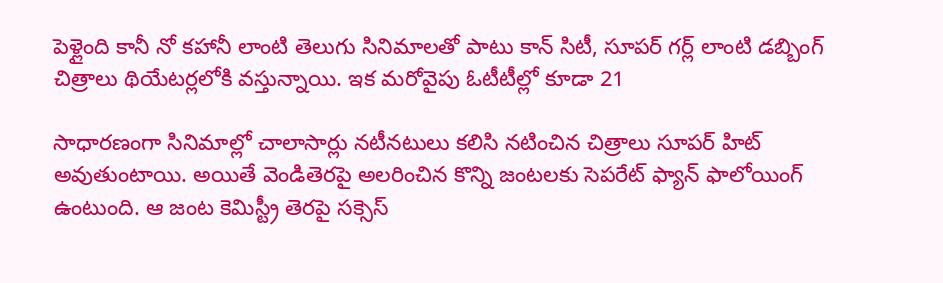పెళ్లైంది కానీ నో కహానీ లాంటి తెలుగు సినిమాలతో పాటు కాన్ సిటీ, సూపర్ గర్ల్ లాంటి డబ్బింగ్ చిత్రాలు థియేటర్లలోకి వస్తున్నాయి. ఇక మరోవైపు ఓటీటీల్లో కూడా 21

సాధారణంగా సినిమాల్లో చాలాసార్లు నటీనటులు కలిసి నటించిన చిత్రాలు సూపర్ హిట్ అవుతుంటాయి. అయితే వెండితెరపై అలరించిన కొన్ని జంటలకు సెపరేట్ ఫ్యాన్ ఫాలోయింగ్ ఉంటుంది. ఆ జంట కెమిస్ట్రీ తెరపై సక్సెస్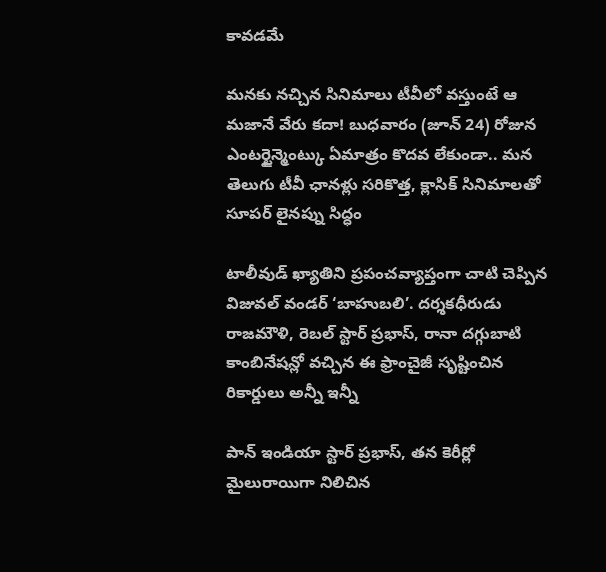కావడమే

మనకు నచ్చిన సినిమాలు టీవీలో వస్తుంటే ఆ మజానే వేరు కదా! బుధవారం (జూన్ 24) రోజున ఎంటర్టైన్మెంట్కు ఏమాత్రం కొదవ లేకుండా.. మన తెలుగు టీవీ ఛానళ్లు సరికొత్త, క్లాసిక్ సినిమాలతో సూపర్ లైనప్ను సిద్ధం

టాలీవుడ్ ఖ్యాతిని ప్రపంచవ్యాప్తంగా చాటి చెప్పిన విజువల్ వండర్ ‘బాహుబలి’. దర్శకధీరుడు రాజమౌళి, రెబల్ స్టార్ ప్రభాస్, రానా దగ్గుబాటి కాంబినేషన్లో వచ్చిన ఈ ఫ్రాంచైజీ సృష్టించిన రికార్డులు అన్నీ ఇన్నీ

పాన్ ఇండియా స్టార్ ప్రభాస్, తన కెరీర్లో మైలురాయిగా నిలిచిన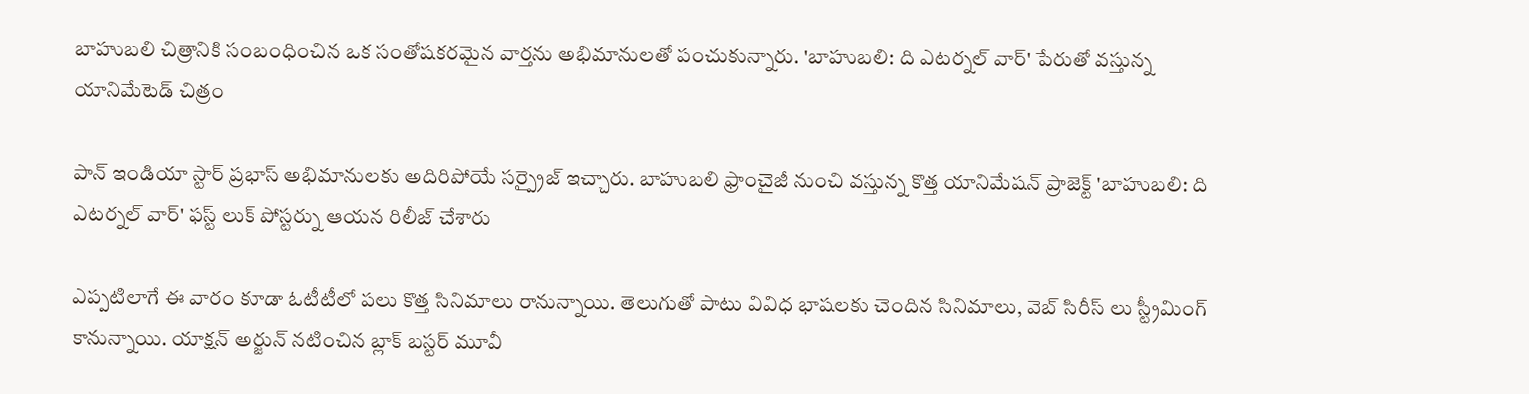బాహుబలి చిత్రానికి సంబంధించిన ఒక సంతోషకరమైన వార్తను అభిమానులతో పంచుకున్నారు. 'బాహుబలి: ది ఎటర్నల్ వార్' పేరుతో వస్తున్న యానిమేటెడ్ చిత్రం

పాన్ ఇండియా స్టార్ ప్రభాస్ అభిమానులకు అదిరిపోయే సర్ప్రైజ్ ఇచ్చారు. బాహుబలి ఫ్రాంచైజీ నుంచి వస్తున్న కొత్త యానిమేషన్ ప్రాజెక్ట్ 'బాహుబలి: ది ఎటర్నల్ వార్' ఫస్ట్ లుక్ పోస్టర్ను ఆయన రిలీజ్ చేశారు

ఎప్పటిలాగే ఈ వారం కూడా ఓటీటీలో పలు కొత్త సినిమాలు రానున్నాయి. తెలుగుతో పాటు వివిధ భాషలకు చెందిన సినిమాలు, వెబ్ సిరీస్ లు స్ట్రీమింగ్ కానున్నాయి. యాక్షన్ అర్జున్ నటించిన బ్లాక్ బస్టర్ మూవీ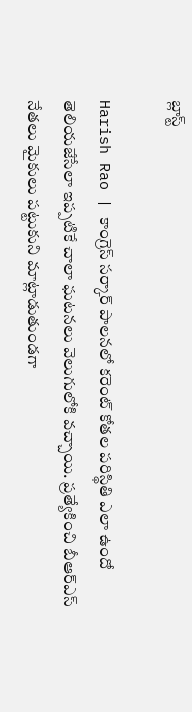బ్లాస్ట్

Harish Rao | కాంగ్రెస్ సర్కార్ పాలనలో కరెంట్ కోతల పరిస్థితి ఎలా ఉందో తెలియజేసేలా ఇప్పటికే చాలా ఘటనలు వెలుగులోకి వచ్చాయి. ప్రత్యేకించి బీఆర్ఎస్ నేతలు మైకులు పట్టుకుని మాట్లాడుతుండగా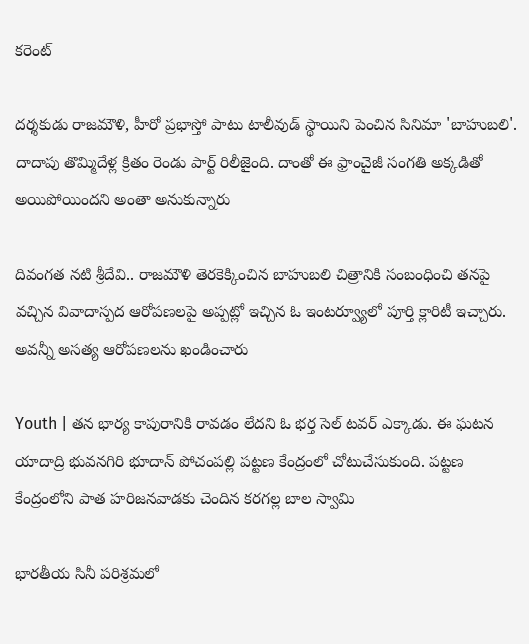కరెంట్

దర్శకుడు రాజమౌళి, హీరో ప్రభాస్తో పాటు టాలీవుడ్ స్థాయిని పెంచిన సినిమా 'బాహుబలి'. దాదాపు తొమ్మిదేళ్ల క్రితం రెండు పార్ట్ రిలీజైంది. దాంతో ఈ ఫ్రాంచైజీ సంగతి అక్కడితో అయిపోయిందని అంతా అనుకున్నారు

దివంగత నటి శ్రీదేవి.. రాజమౌళి తెరకెక్కించిన బాహుబలి చిత్రానికి సంబంధించి తనపై వచ్చిన వివాదాస్పద ఆరోపణలపై అప్పట్లో ఇచ్చిన ఓ ఇంటర్వ్యూలో పూర్తి క్లారిటీ ఇచ్చారు. అవన్నీ అసత్య ఆరోపణలను ఖండించారు

Youth | తన భార్య కాపురానికి రావడం లేదని ఓ భర్త సెల్ టవర్ ఎక్కాడు. ఈ ఘటన యాదాద్రి భువనగిరి భూదాన్ పోచంపల్లి పట్టణ కేంద్రంలో చోటుచేసుకుంది. పట్టణ కేంద్రంలోని పాత హరిజనవాడకు చెందిన కరగల్ల బాల స్వామి

భారతీయ సినీ పరిశ్రమలో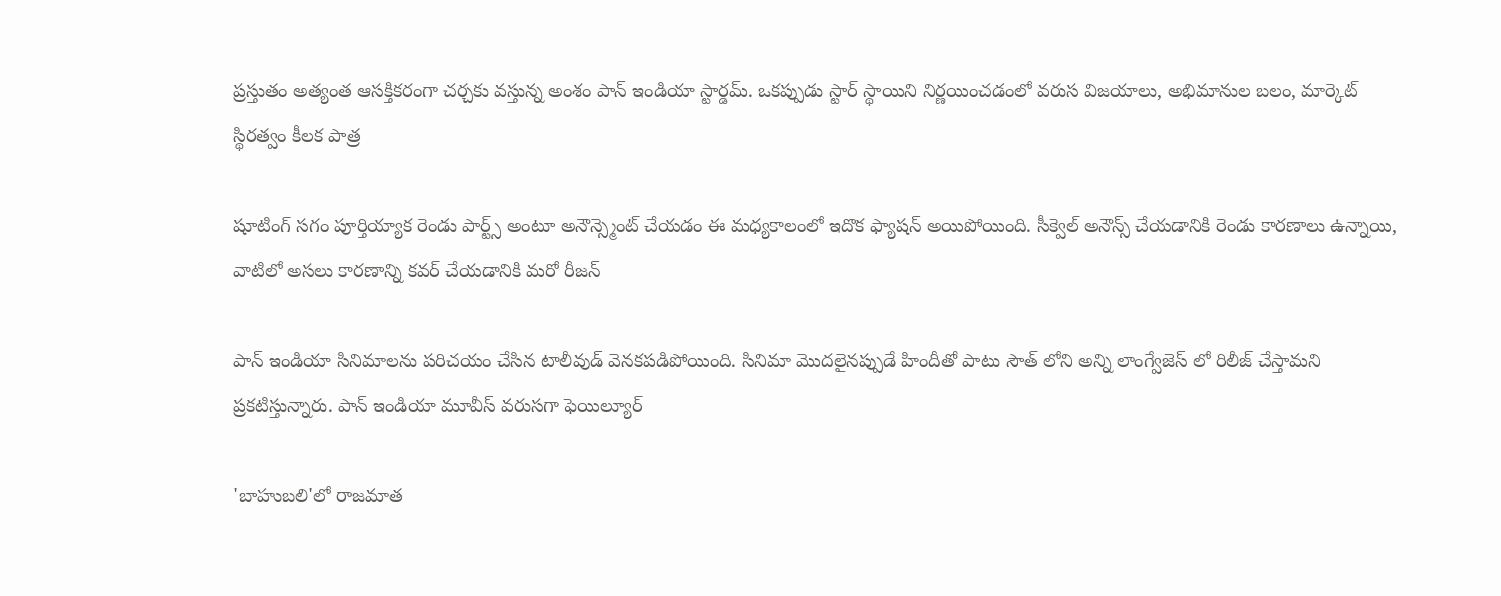ప్రస్తుతం అత్యంత ఆసక్తికరంగా చర్చకు వస్తున్న అంశం పాన్ ఇండియా స్టార్డమ్. ఒకప్పుడు స్టార్ స్థాయిని నిర్ణయించడంలో వరుస విజయాలు, అభిమానుల బలం, మార్కెట్ స్థిరత్వం కీలక పాత్ర

షూటింగ్ సగం పూర్తియ్యాక రెండు పార్ట్స్ అంటూ అనౌన్స్మెంట్ చేయడం ఈ మధ్యకాలంలో ఇదొక ఫ్యాషన్ అయిపోయింది. సీక్వెల్ అనౌన్స్ చేయడానికి రెండు కారణాలు ఉన్నాయి, వాటిలో అసలు కారణాన్ని కవర్ చేయడానికి మరో రీజన్

పాన్ ఇండియా సినిమాలను పరిచయం చేసిన టాలీవుడ్ వెనకపడిపోయింది. సినిమా మొదలైనప్పుడే హిందీతో పాటు సౌత్ లోని అన్ని లాంగ్వేజెస్ లో రిలీజ్ చేస్తామని ప్రకటిస్తున్నారు. పాన్ ఇండియా మూవీస్ వరుసగా ఫెయిల్యూర్

'బాహుబలి'లో రాజమాత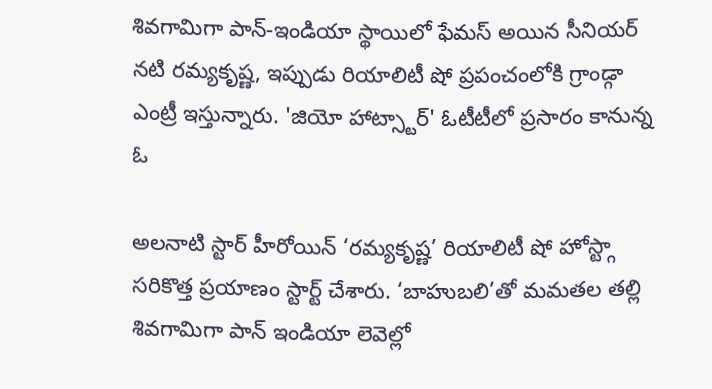శివగామిగా పాన్-ఇండియా స్థాయిలో ఫేమస్ అయిన సీనియర్ నటి రమ్యకృష్ణ, ఇప్పుడు రియాలిటీ షో ప్రపంచంలోకి గ్రాండ్గా ఎంట్రీ ఇస్తున్నారు. 'జియో హాట్స్టార్' ఓటీటీలో ప్రసారం కానున్న ఓ

అలనాటి స్టార్ హీరోయిన్ ‘రమ్యకృష్ణ’ రియాలిటీ షో హోస్ట్గా సరికొత్త ప్రయాణం స్టార్ట్ చేశారు. ‘బాహుబలి’తో మమతల తల్లి శివగామిగా పాన్ ఇండియా లెవెల్లో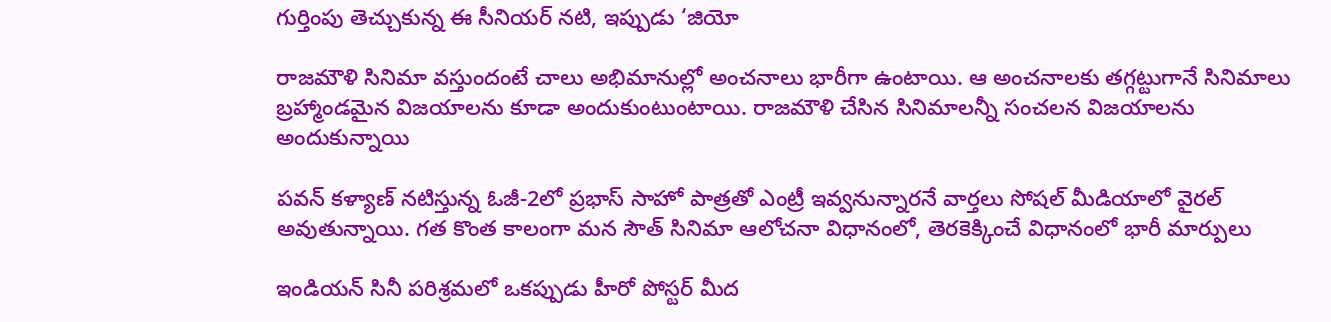గుర్తింపు తెచ్చుకున్న ఈ సీనియర్ నటి, ఇప్పుడు ‘జియో

రాజమౌళి సినిమా వస్తుందంటే చాలు అభిమానుల్లో అంచనాలు భారీగా ఉంటాయి. ఆ అంచనాలకు తగ్గట్టుగానే సినిమాలు బ్రహ్మాండమైన విజయాలను కూడా అందుకుంటుంటాయి. రాజమౌళి చేసిన సినిమాలన్నీ సంచలన విజయాలను అందుకున్నాయి

పవన్ కళ్యాణ్ నటిస్తున్న ఓజీ-2లో ప్రభాస్ సాహో పాత్రతో ఎంట్రీ ఇవ్వనున్నారనే వార్తలు సోషల్ మీడియాలో వైరల్ అవుతున్నాయి. గత కొంత కాలంగా మన సౌత్ సినిమా ఆలోచనా విధానంలో, తెరకెక్కించే విధానంలో భారీ మార్పులు

ఇండియన్ సినీ పరిశ్రమలో ఒకప్పుడు హీరో పోస్టర్ మీద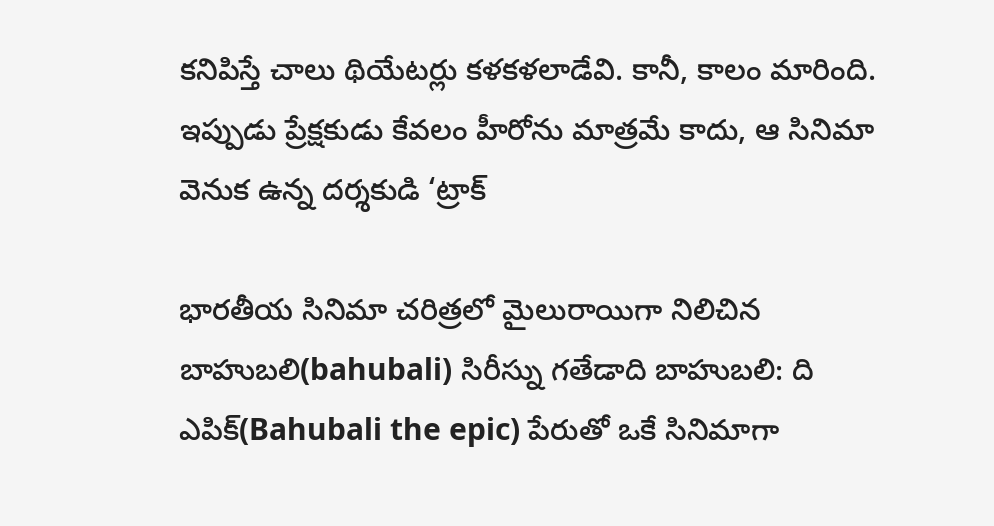కనిపిస్తే చాలు థియేటర్లు కళకళలాడేవి. కానీ, కాలం మారింది. ఇప్పుడు ప్రేక్షకుడు కేవలం హీరోను మాత్రమే కాదు, ఆ సినిమా వెనుక ఉన్న దర్శకుడి ‘ట్రాక్

భారతీయ సినిమా చరిత్రలో మైలురాయిగా నిలిచిన బాహుబలి(bahubali) సిరీస్ను గతేడాది బాహుబలి: ది ఎపిక్(Bahubali the epic) పేరుతో ఒకే సినిమాగా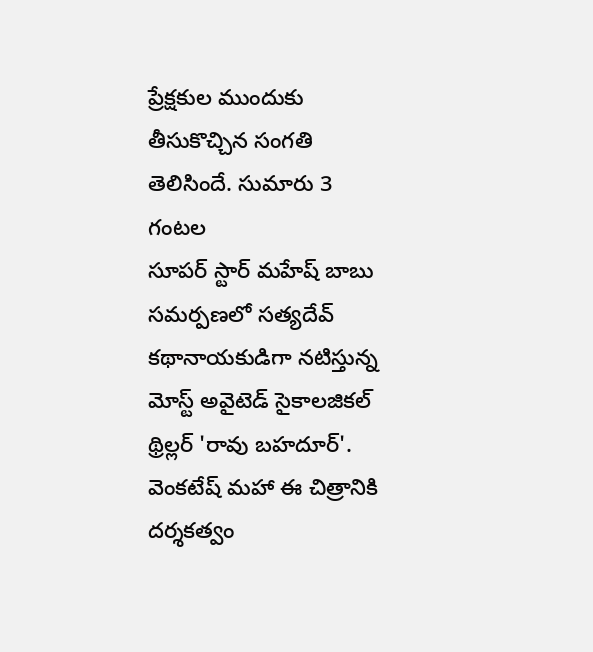ప్రేక్షకుల ముందుకు తీసుకొచ్చిన సంగతి తెలిసిందే. సుమారు 3 గంటల
సూపర్ స్టార్ మహేష్ బాబు సమర్పణలో సత్యదేవ్ కథానాయకుడిగా నటిస్తున్న మోస్ట్ అవైటెడ్ సైకాలజికల్ థ్రిల్లర్ 'రావు బహదూర్'. వెంకటేష్ మహా ఈ చిత్రానికి దర్శకత్వం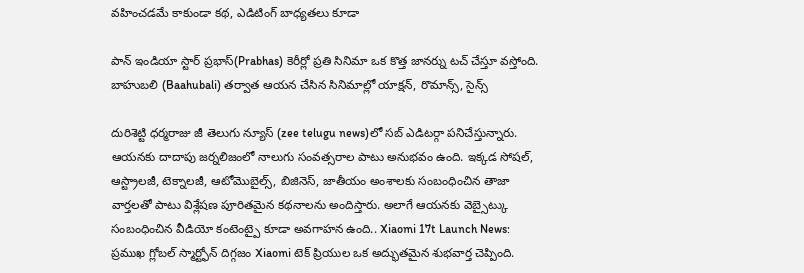వహించడమే కాకుండా కథ, ఎడిటింగ్ బాధ్యతలు కూడా

పాన్ ఇండియా స్టార్ ప్రభాస్(Prabhas) కెరీర్లో ప్రతి సినిమా ఒక కొత్త జానర్ను టచ్ చేస్తూ వస్తోంది. బాహుబలి (Baahubali) తర్వాత ఆయన చేసిన సినిమాల్లో యాక్షన్, రొమాన్స్, సైన్స్

దురిశెట్టి ధర్మరాజు జీ తెలుగు న్యూస్ (zee telugu news)లో సబ్ ఎడిటర్గా పనిచేస్తున్నారు. ఆయనకు దాదాపు జర్నలిజంలో నాలుగు సంవత్సరాల పాటు అనుభవం ఉంది. ఇక్కడ సోషల్, ఆస్ట్రాలజీ, టెక్నాలజీ, ఆటోమొబైల్స్, బిజినెస్, జాతీయం అంశాలకు సంబంధించిన తాజా వార్తలతో పాటు విశ్లేషణ పూరితమైన కథనాలను అందిస్తారు. అలాగే ఆయనకు వెబ్సైట్కు సంబంధించిన వీడియో కంటెంట్పై కూడా అవగాహన ఉంది.. Xiaomi 17t Launch News: ప్రముఖ గ్లోబల్ స్మార్ట్ఫోన్ దిగ్గజం Xiaomi టెక్ ప్రియుల ఒక అద్భుతమైన శుభవార్త చెప్పింది.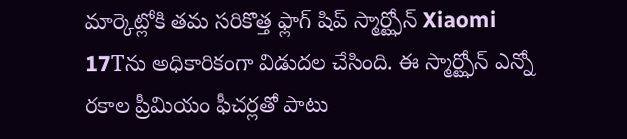మార్కెట్లోకి తమ సరికొత్త ఫ్లాగ్ షిప్ స్మార్ట్ఫోన్ Xiaomi 17Tను అధికారికంగా విడుదల చేసింది. ఈ స్మార్ట్ఫోన్ ఎన్నో రకాల ప్రీమియం ఫీచర్లతో పాటు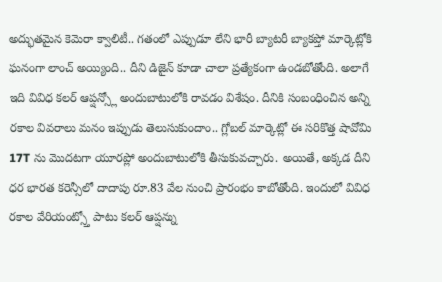అద్భుతమైన కెమెరా క్వాలిటీ.. గతంలో ఎప్పుడూ లేని భారీ బ్యాటరీ బ్యాకప్తో మార్కెట్లోకి ఘనంగా లాంచ్ అయ్యింది.. దీని డిజైన్ కూడా చాలా ప్రత్యేకంగా ఉండబోతోంది. అలాగే ఇది వివిధ కలర్ ఆప్షన్స్లో అందుబాటులోకి రావడం విశేషం. దీనికి సంబంధించిన అన్ని రకాల వివరాలు మనం ఇప్పుడు తెలుసుకుందాం.. గ్లోబల్ మార్కెట్లో ఈ సరికొత్త షావోమి 17T ను మొదటగా యూరప్లో అందుబాటులోకి తీసుకువచ్చారు. అయితే, అక్కడ దీని ధర భారత కరెన్సీలో దాదాపు రూ.83 వేల నుంచి ప్రారంభం కాబోతోంది. ఇందులో వివిధ రకాల వేరియంట్స్తో పాటు కలర్ ఆప్షన్ను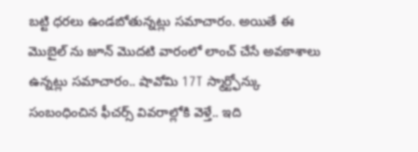బట్టి ధరలు ఉండబోతున్నట్లు సమాచారం. అయితే ఈ మొబైల్ ను జూన్ మొదటి వారంలో లాంచ్ చేసే అవకాశాలు ఉన్నట్లు సమాచారం.. షావోమి 17T స్మార్ట్ఫోన్కు సంబంధించిన ఫీచర్స్ వివరాల్లోకి వెళ్తే.. ఇది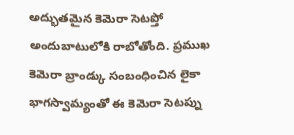అద్భుతమైన కెమెరా సెటప్తో అందుబాటులోకి రాబోతోంది. ప్రముఖ కెమెరా బ్రాండ్కు సంబంధించిన లైకా భాగస్వామ్యంతో ఈ కెమెరా సెటప్ను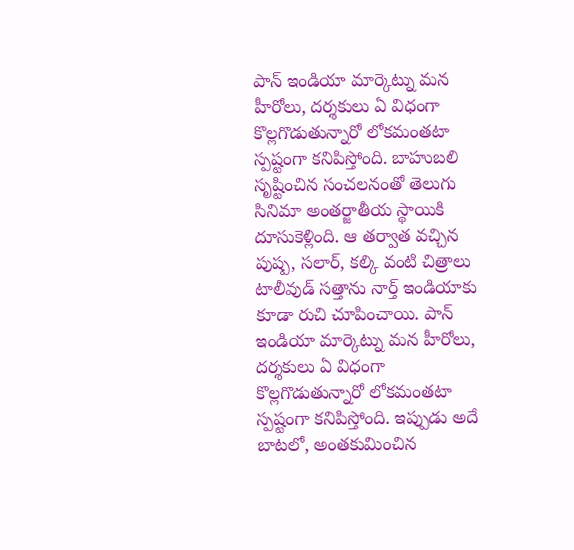పాన్ ఇండియా మార్కెట్ను మన హీరోలు, దర్శకులు ఏ విధంగా కొల్లగొడుతున్నారో లోకమంతటా స్పష్టంగా కనిపిస్తోంది. బాహుబలి సృష్టించిన సంచలనంతో తెలుగు సినిమా అంతర్జాతీయ స్థాయికి దూసుకెళ్లింది. ఆ తర్వాత వచ్చిన పుష్ప, సలార్, కల్కి వంటి చిత్రాలు టాలీవుడ్ సత్తాను నార్త్ ఇండియాకు కూడా రుచి చూపించాయి. పాన్ ఇండియా మార్కెట్ను మన హీరోలు, దర్శకులు ఏ విధంగా కొల్లగొడుతున్నారో లోకమంతటా స్పష్టంగా కనిపిస్తోంది. ఇప్పుడు అదే బాటలో, అంతకుమించిన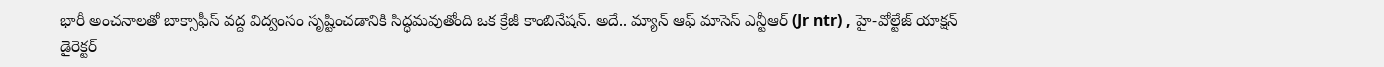భారీ అంచనాలతో బాక్సాఫీస్ వద్ద విద్వంసం సృష్టించడానికి సిద్ధమవుతోంది ఒక క్రేజీ కాంబినేషన్. అదే.. మ్యాన్ ఆఫ్ మాసెస్ ఎన్టీఆర్ (Jr ntr) , హై-వోల్టేజ్ యాక్షన్ డైరెక్టర్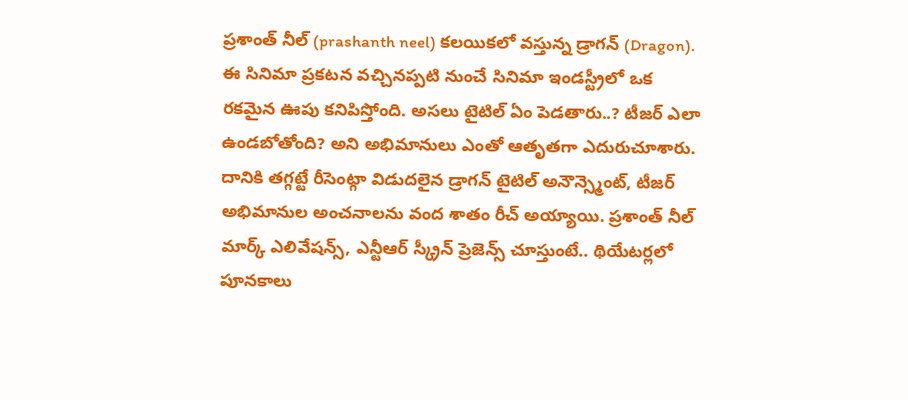ప్రశాంత్ నీల్ (prashanth neel) కలయికలో వస్తున్న డ్రాగన్ (Dragon). ఈ సినిమా ప్రకటన వచ్చినప్పటి నుంచే సినిమా ఇండస్ట్రీలో ఒక రకమైన ఊపు కనిపిస్తోంది. అసలు టైటిల్ ఏం పెడతారు..? టీజర్ ఎలా ఉండబోతోంది? అని అభిమానులు ఎంతో ఆతృతగా ఎదురుచూశారు. దానికి తగ్గట్టే రీసెంట్గా విడుదలైన డ్రాగన్ టైటిల్ అనౌన్స్మెంట్, టీజర్ అభిమానుల అంచనాలను వంద శాతం రీచ్ అయ్యాయి. ప్రశాంత్ నీల్ మార్క్ ఎలివేషన్స్, ఎన్టీఆర్ స్క్రీన్ ప్రెజెన్స్ చూస్తుంటే.. థియేటర్లలో పూనకాలు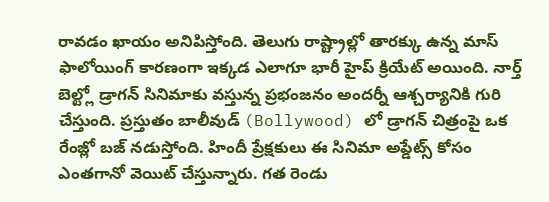రావడం ఖాయం అనిపిస్తోంది. తెలుగు రాష్ట్రాల్లో తారక్కు ఉన్న మాస్ ఫాలోయింగ్ కారణంగా ఇక్కడ ఎలాగూ భారీ హైప్ క్రియేట్ అయింది. నార్త్ బెల్ట్లో డ్రాగన్ సినిమాకు వస్తున్న ప్రభంజనం అందర్నీ ఆశ్చర్యానికి గురి చేస్తుంది. ప్రస్తుతం బాలీవుడ్ (Bollywood) లో డ్రాగన్ చిత్రంపై ఒక రేంజ్లో బజ్ నడుస్తోంది. హిందీ ప్రేక్షకులు ఈ సినిమా అప్డేట్స్ కోసం ఎంతగానో వెయిట్ చేస్తున్నారు. గత రెండు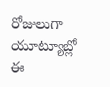రోజులుగా యూట్యూబ్లో ఈ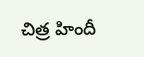చిత్ర హిందీ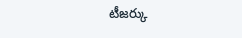టీజర్కు